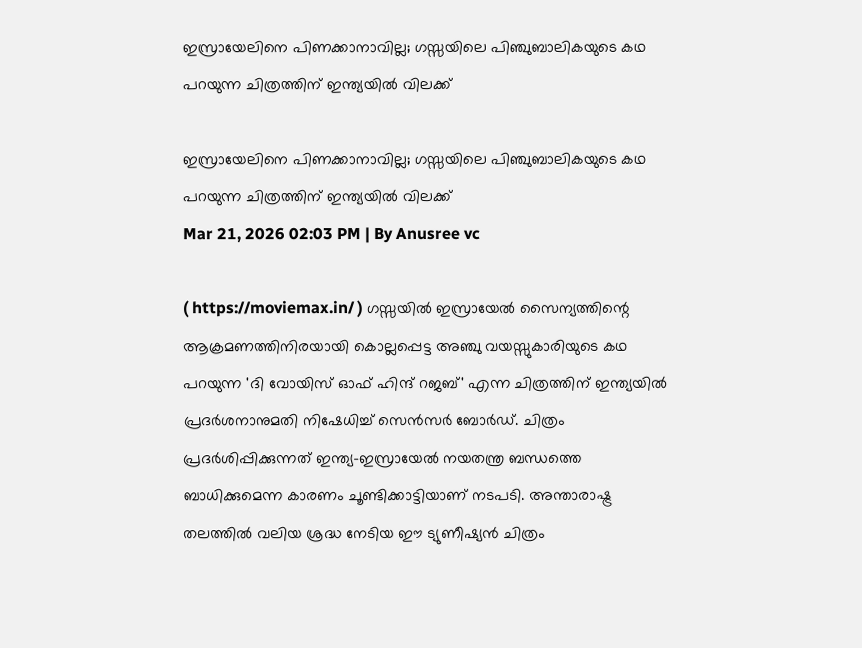ഇസ്രായേലിനെ പിണക്കാനാവില്ല; ഗസ്സയിലെ പിഞ്ചുബാലികയുടെ കഥ പറയുന്ന ചിത്രത്തിന് ഇന്ത്യയിൽ വിലക്ക്

ഇസ്രായേലിനെ പിണക്കാനാവില്ല; ഗസ്സയിലെ പിഞ്ചുബാലികയുടെ കഥ പറയുന്ന ചിത്രത്തിന് ഇന്ത്യയിൽ വിലക്ക്
Mar 21, 2026 02:03 PM | By Anusree vc

( https://moviemax.in/ ) ഗസ്സയിൽ ഇസ്രായേൽ സൈന്യത്തിന്റെ ആക്രമണത്തിനിരയായി കൊല്ലപ്പെട്ട അഞ്ചു വയസ്സുകാരിയുടെ കഥ പറയുന്ന 'ദി വോയിസ് ഓഫ് ഹിന്ദ് റജബ്' എന്ന ചിത്രത്തിന് ഇന്ത്യയിൽ പ്രദർശനാനുമതി നിഷേധിച്ച് സെൻസർ ബോർഡ്. ചിത്രം പ്രദർശിപ്പിക്കുന്നത് ഇന്ത്യ-ഇസ്രായേൽ നയതന്ത്ര ബന്ധത്തെ ബാധിക്കുമെന്ന കാരണം ചൂണ്ടിക്കാട്ടിയാണ് നടപടി. അന്താരാഷ്ട്ര തലത്തിൽ വലിയ ശ്രദ്ധ നേടിയ ഈ ട്യുണീഷ്യൻ ചിത്രം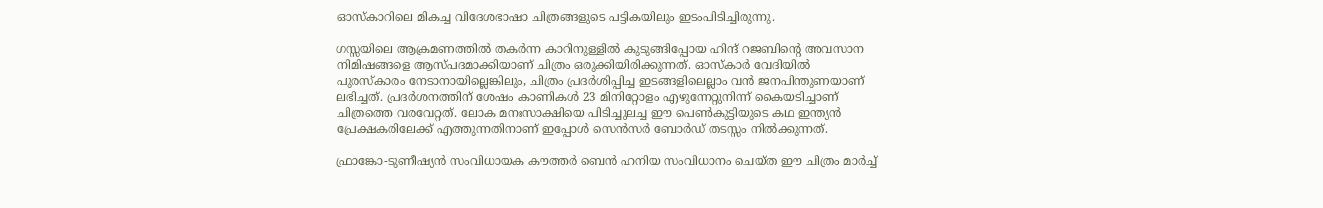ഓസ്കാറിലെ മികച്ച വിദേശഭാഷാ ചിത്രങ്ങളുടെ പട്ടികയിലും ഇടംപിടിച്ചിരുന്നു.

ഗസ്സയിലെ ആക്രമണത്തിൽ തകർന്ന കാറിനുള്ളിൽ കുടുങ്ങിപ്പോയ ഹിന്ദ് റജബിന്റെ അവസാന നിമിഷങ്ങളെ ആസ്പദമാക്കിയാണ് ചിത്രം ഒരുക്കിയിരിക്കുന്നത്. ഓസ്കാർ വേദിയിൽ പുരസ്കാരം നേടാനായില്ലെങ്കിലും, ചിത്രം പ്രദർശിപ്പിച്ച ഇടങ്ങളിലെല്ലാം വൻ ജനപിന്തുണയാണ് ലഭിച്ചത്. പ്രദർശനത്തിന് ശേഷം കാണികൾ 23 മിനിറ്റോളം എഴുന്നേറ്റുനിന്ന് കൈയടിച്ചാണ് ചിത്രത്തെ വരവേറ്റത്. ലോക മനഃസാക്ഷിയെ പിടിച്ചുലച്ച ഈ പെൺകുട്ടിയുടെ കഥ ഇന്ത്യൻ പ്രേക്ഷകരിലേക്ക് എത്തുന്നതിനാണ് ഇപ്പോൾ സെൻസർ ബോർഡ് തടസ്സം നിൽക്കുന്നത്.

ഫ്രാങ്കോ-ടുണീഷ്യൻ സംവിധായക കൗത്തർ ബെൻ ഹനിയ സംവിധാനം ചെയ്ത ഈ ചിത്രം മാർച്ച്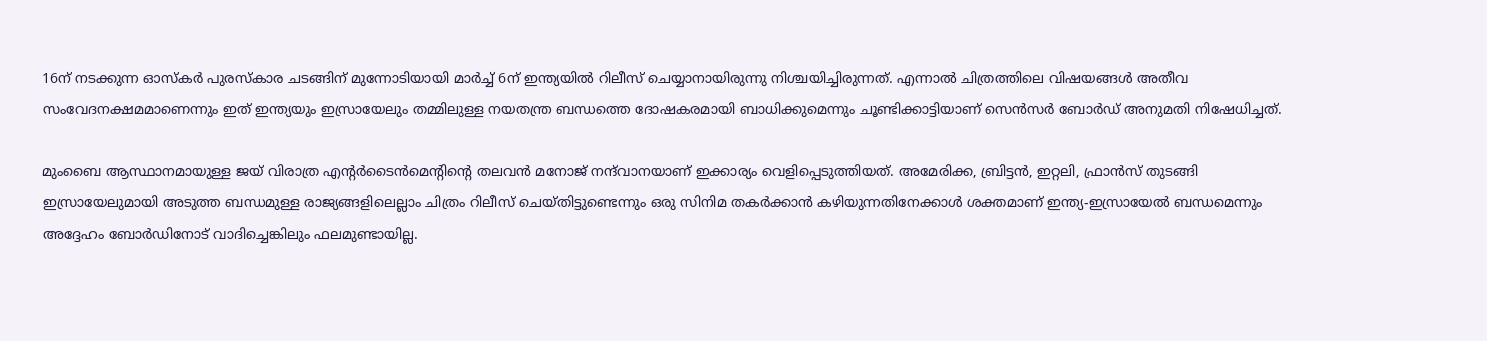16ന് നടക്കുന്ന ഓസ്കർ പുരസ്കാര ചടങ്ങിന് മുന്നോടിയായി മാർച്ച് 6ന് ഇന്ത്യയിൽ റിലീസ് ചെയ്യാനായിരുന്നു നിശ്ചയിച്ചിരുന്നത്. എന്നാൽ ചിത്രത്തിലെ വിഷയങ്ങൾ അതീവ സംവേദനക്ഷമമാണെന്നും ഇത് ഇന്ത്യയും ഇസ്രായേലും തമ്മിലുള്ള നയതന്ത്ര ബന്ധത്തെ ദോഷകരമായി ബാധിക്കുമെന്നും ചൂണ്ടിക്കാട്ടിയാണ് സെൻസർ ബോർഡ് അനുമതി നിഷേധിച്ചത്.

മുംബൈ ആസ്ഥാനമായുള്ള ജയ് വിരാത്ര എന്റർടൈൻമെന്റിന്റെ തലവൻ മനോജ് നന്ദ്‌വാനയാണ് ഇക്കാര്യം വെളിപ്പെടുത്തിയത്. അമേരിക്ക, ബ്രിട്ടൻ, ഇറ്റലി, ഫ്രാൻസ് തുടങ്ങി ഇസ്രായേലുമായി അടുത്ത ബന്ധമുള്ള രാജ്യങ്ങളിലെല്ലാം ചിത്രം റിലീസ് ചെയ്തിട്ടുണ്ടെന്നും ഒരു സിനിമ തകർക്കാൻ കഴിയുന്നതിനേക്കാൾ ശക്തമാണ് ഇന്ത്യ-ഇസ്രായേൽ ബന്ധമെന്നും അദ്ദേഹം ബോർഡിനോട് വാദിച്ചെങ്കിലും ഫലമുണ്ടായില്ല.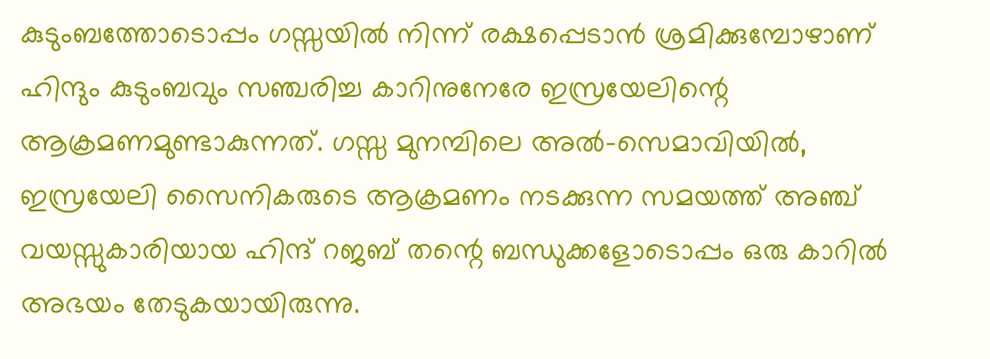കുടുംബത്തോടൊപ്പം ഗസ്സയിൽ നിന്ന് രക്ഷപ്പെടാൻ ശ്രമിക്കുമ്പോഴാണ് ഹിന്ദും കുടുംബവും സഞ്ചരിച്ച കാറിനുനേരേ ഇസ്രയേലിന്റെ ആക്രമണമുണ്ടാകുന്നത്. ഗസ്സ മുനമ്പിലെ അൽ-സെമാവിയിൽ, ഇസ്രയേലി സൈനികരുടെ ആക്രമണം നടക്കുന്ന സമയത്ത് അഞ്ച് വയസ്സുകാരിയായ ഹിന്ദ് റജബ് തന്റെ ബന്ധുക്കളോടൊപ്പം ഒരു കാറിൽ അഭയം തേടുകയായിരുന്നു.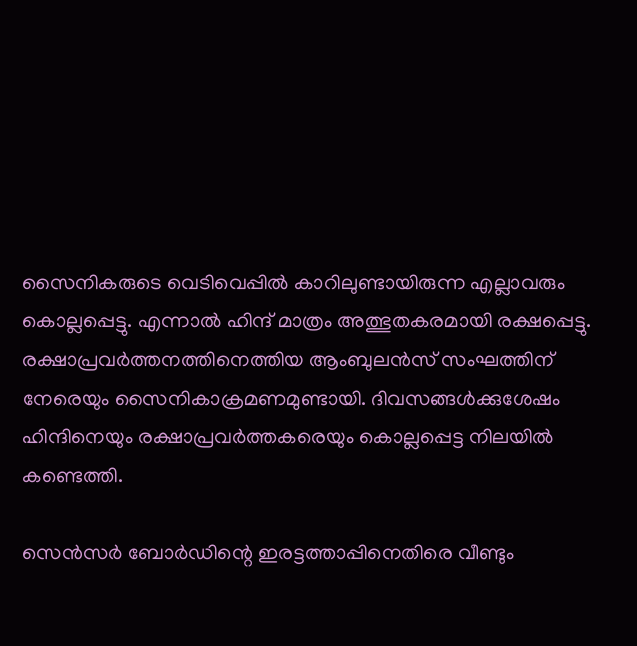സൈനികരുടെ വെടിവെപ്പിൽ കാറിലുണ്ടായിരുന്ന എല്ലാവരും കൊല്ലപ്പെട്ടു. എന്നാൽ ഹിന്ദ് മാത്രം അത്ഭുതകരമായി രക്ഷപ്പെട്ടു. രക്ഷാപ്രവർത്തനത്തിനെത്തിയ ആംബുലൻസ് സംഘത്തിന് നേരെയും സൈനികാക്രമണമുണ്ടായി. ദിവസങ്ങൾക്കുശേഷം ഹിന്ദിനെയും രക്ഷാപ്രവർത്തകരെയും കൊല്ലപ്പെട്ട നിലയിൽ കണ്ടെത്തി.

സെൻസർ ബോർഡിന്റെ ഇരട്ടത്താപ്പിനെതിരെ വീണ്ടും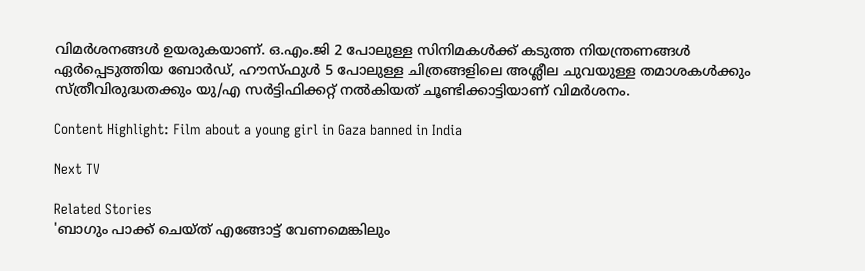വിമർശനങ്ങൾ ഉയരുകയാണ്. ഒ.എം.ജി 2 പോലുള്ള സിനിമകൾക്ക് കടുത്ത നിയന്ത്രണങ്ങൾ ഏർപ്പെടുത്തിയ ബോർഡ്, ഹൗസ്ഫുൾ 5 പോലുള്ള ചിത്രങ്ങളിലെ അശ്ലീല ചുവയുള്ള തമാശകൾക്കും സ്ത്രീവിരുദ്ധതക്കും യു/എ സർട്ടിഫിക്കറ്റ് നൽകിയത് ചൂണ്ടിക്കാട്ടിയാണ് വിമർശനം.

Content Highlight: Film about a young girl in Gaza banned in India

Next TV

Related Stories
'ബാഗും പാക്ക് ചെയ്ത് എങ്ങോട്ട് വേണമെങ്കിലും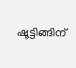ഷൂട്ടിങ്ങിന്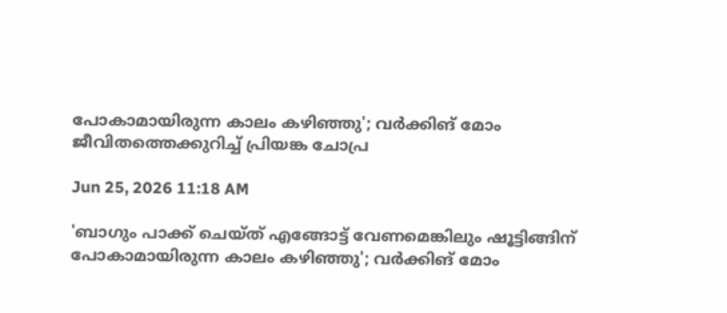പോകാമായിരുന്ന കാലം കഴിഞ്ഞു'; വർക്കിങ് മോം ജീവിതത്തെക്കുറിച്ച് പ്രിയങ്ക ചോപ്ര

Jun 25, 2026 11:18 AM

'ബാഗും പാക്ക് ചെയ്ത് എങ്ങോട്ട് വേണമെങ്കിലും ഷൂട്ടിങ്ങിന് പോകാമായിരുന്ന കാലം കഴിഞ്ഞു'; വർക്കിങ് മോം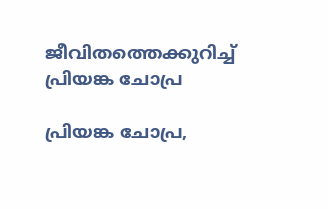ജീവിതത്തെക്കുറിച്ച് പ്രിയങ്ക ചോപ്ര

പ്രിയങ്ക ചോപ്ര,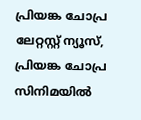പ്രിയങ്ക ചോപ്ര ലേറ്റസ്റ്റ് ന്യൂസ്, പ്രിയങ്ക ചോപ്ര സിനിമയിൽ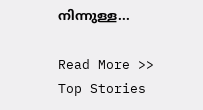നിന്നുള്ള...

Read More >>
Top Stories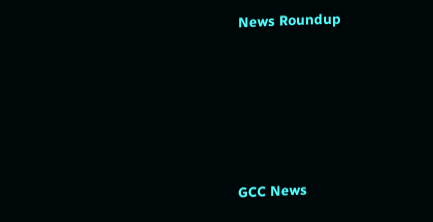News Roundup






GCC News